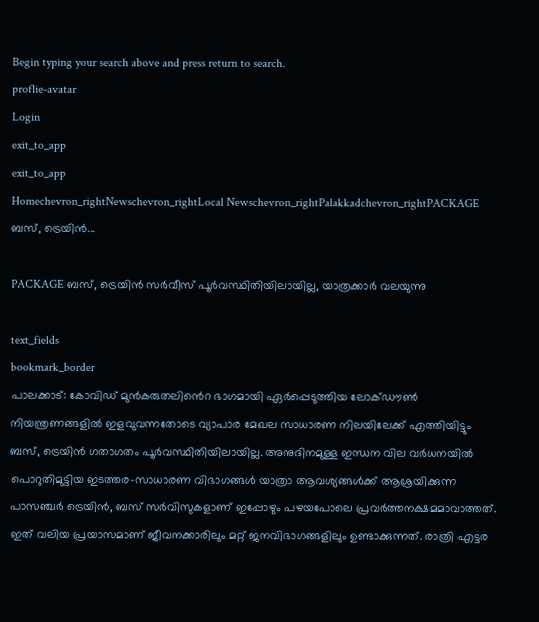Begin typing your search above and press return to search.
proflie-avatar
Login
exit_to_app
exit_to_app
Homechevron_rightNewschevron_rightLocal Newschevron_rightPalakkadchevron_rightPACKAGE ബസ്, ട്രെയിൻ...

PACKAGE ബസ്, ട്രെയിൻ സർവീസ് പൂർവസ്ഥിതിയിലായില്ല, യാത്രക്കാർ വല‍യുന്നു

text_fields
bookmark_border
പാലക്കാട്: കോവിഡ് മുൻകരുതലിൻെറ ഭാഗമായി ഏർപ്പെടുത്തിയ ലോക്ഡൗൺ നിയന്ത്രണങ്ങളിൽ ഇളവുവന്നതോടെ വ്യാപാര മേഖല സാധാരണ നിലയിലേക്ക് എത്തിയിട്ടും ബസ്, ട്രെയിൻ ഗതാഗതം പൂർവസ്ഥിതിയിലായില്ല. അനുദിനമുള്ള ഇന്ധന വില വർധനയിൽ പൊറുതിമുട്ടിയ ഇടത്തര-സാധാരണ വിഭാഗങ്ങൾ യാത്രാ ആവശ്യങ്ങൾക്ക് ആശ്രയിക്കുന്ന പാസഞ്ചർ ട്രെയിൻ, ബസ് സർവിസുകളാണ് ഇപ്പോഴും പഴയപോലെ പ്രവർത്തനക്ഷമമാവാത്തത്. ഇത് വലിയ പ്രയാസമാണ് ജീവനക്കാരിലും മറ്റ് ജനവിഭാഗങ്ങളിലും ഉണ്ടാക്കുന്നത്. രാത്രി എട്ടര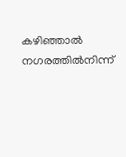കഴിഞ്ഞാൽ നഗരത്തിൽനിന്ന്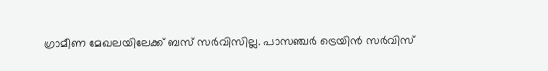ഗ്രാമീണ മേഖലയിലേക്ക് ബസ് സർവിസില്ല. പാസഞ്ചർ ട്രെയിൻ സർവിസ്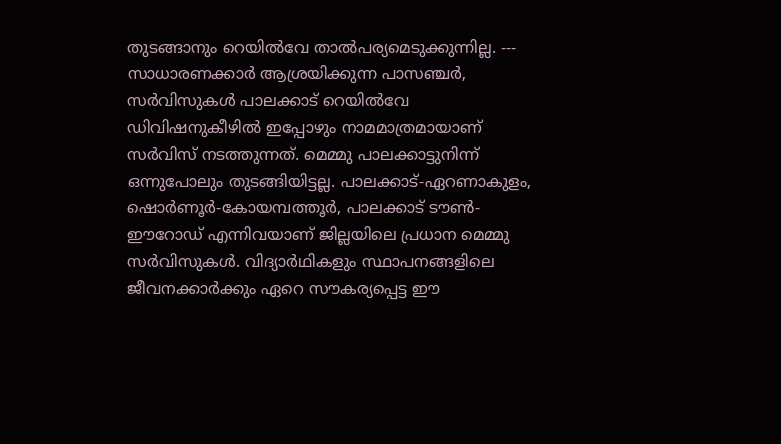തുടങ്ങാനും റെയിൽവേ താൽപര്യമെടുക്കുന്നില്ല. --- സാധാരണക്കാർ ആശ്രയിക്കുന്ന പാസഞ്ചർ, സർവിസുകൾ പാലക്കാട് റെയിൽവേ ഡിവിഷനുകീഴിൽ ഇപ്പോഴും നാമമാത്രമായാണ് സർവിസ് നടത്തുന്നത്. മെമ്മു പാലക്കാട്ടുനിന്ന് ഒന്നുപോലും തുടങ്ങിയിട്ടല്ല. പാലക്കാട്-ഏറണാകുളം, ഷൊർണൂർ-കോയമ്പത്തൂർ, പാലക്കാട് ടൗൺ-ഈറോഡ് എന്നിവയാണ് ജില്ലയിലെ പ്രധാന മെമ്മു സർവിസുകൾ. വിദ്യാർഥികളും സ്ഥാപനങ്ങളിലെ ജീവനക്കാർക്കും ഏറെ സൗകര്യപ്പെട്ട ഈ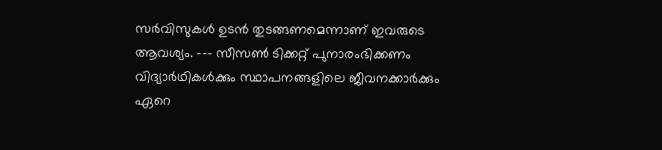സർവിസുകൾ ഉടൻ തുടങ്ങണമെന്നാണ് ഇവരുടെ ആവശ്യം. --- സീസൺ ടിക്കറ്റ് പുനാരംഭിക്കണം വിദ്യാർഥികൾക്കും സ്ഥാപനങ്ങളിലെ ജീവനക്കാർക്കും ഏറെ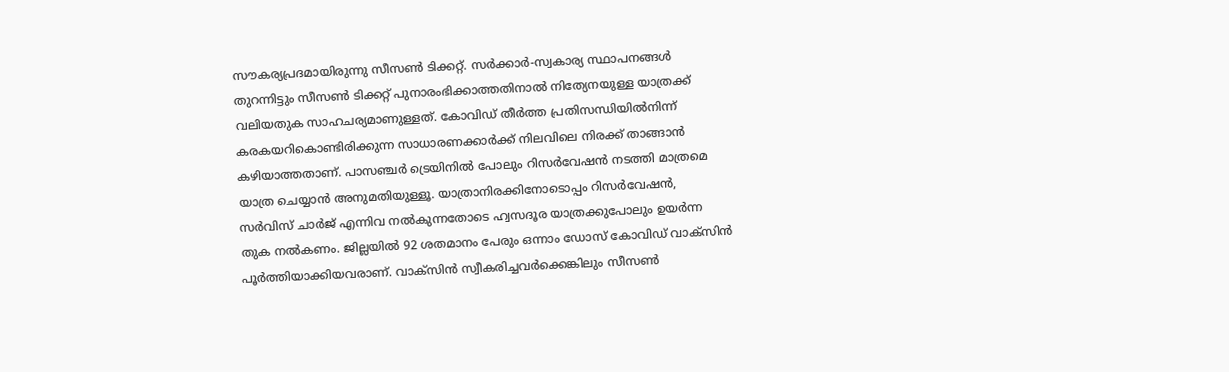സൗകര്യപ്രദമായിരുന്നു സീസൺ ടിക്കറ്റ്. സർക്കാർ-സ്വകാര്യ സ്ഥാപനങ്ങൾ തുറന്നിട്ടും സീസൺ ടിക്കറ്റ് പുനാരംഭിക്കാത്തതിനാൽ നിത്യേനയുള്ള യാത്രക്ക് വലിയതുക സാഹചര്യമാണുള്ളത്. കോവിഡ് തീർത്ത പ്രതിസന്ധിയിൽനിന്ന് കരകയറികൊണ്ടിരിക്കുന്ന സാധാരണക്കാർക്ക് നിലവിലെ നിരക്ക് താങ്ങാൻ കഴിയാത്തതാണ്. പാസഞ്ചർ ട്രെയിനിൽ പോലും റിസർവേഷൻ നടത്തി മാത്രമെ യാത്ര ചെയ്യാൻ അനുമതിയുള്ളൂ. യാത്രാനിരക്കിനോടൊപ്പം റിസർവേഷൻ, സർവിസ് ചാർജ് എന്നിവ നൽകുന്നതോടെ ഹ്വസദൂര യാത്രക്കുപോലും ഉയർന്ന തുക നൽകണം. ജില്ലയിൽ 92 ശതമാനം പേരും ഒന്നാം ഡോസ് കോവിഡ് വാക്സിൻ പൂർത്തിയാക്കിയവരാണ്. വാക്സിൻ സ്വീകരിച്ചവർക്കെങ്കിലും സീസൺ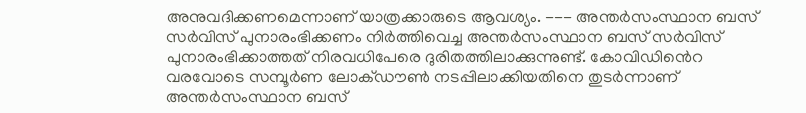അനുവദിക്കണമെന്നാണ് യാത്രക്കാരുടെ ആവശ്യം. --- അന്തർസംസ്ഥാന ബസ് സർവിസ് പുനാരംഭിക്കണം നിർത്തിവെച്ച അന്തർസംസ്ഥാന ബസ് സർവിസ് പുനാരംഭിക്കാത്തത് നിരവധിപേരെ ദുരിതത്തിലാക്കുന്നുണ്ട്. കോവിഡിൻെറ വരവോടെ സമ്പൂർണ ലോക്ഡൗൺ നടപ്പിലാക്കിയതിനെ തുടർന്നാണ് അന്തർസംസ്ഥാന ബസ്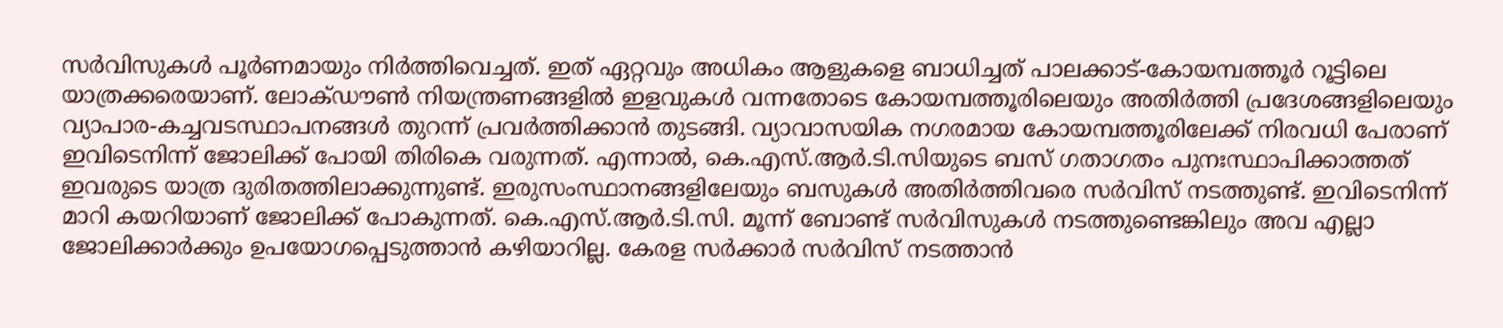സർവിസുകൾ പൂർണമായും നിർത്തിവെച്ചത്. ഇത് ഏറ്റവും അധികം ആളുകളെ ബാധിച്ചത് പാലക്കാട്-കോയമ്പത്തൂർ റൂട്ടിലെ യാത്രക്കരെയാണ്. ലോക്ഡൗൺ നിയന്ത്രണങ്ങളിൽ ഇളവുകൾ വന്നതോടെ കോയമ്പത്തൂരിലെയും അതിർത്തി പ്രദേശങ്ങളിലെയും വ്യാപാര-കച്ചവടസ്ഥാപനങ്ങൾ തുറന്ന് പ്രവർത്തിക്കാൻ തുടങ്ങി. വ്യാവാസയിക നഗരമായ കോയമ്പത്തൂരിലേക്ക് നിരവധി പേരാണ് ഇവിടെനിന്ന് ജോലിക്ക് പോയി തിരികെ വരുന്നത്. എന്നാൽ, കെ.എസ്.ആർ.ടി.സിയുടെ ബസ് ഗതാഗതം പുനഃസ്ഥാപിക്കാത്തത് ഇവരുടെ യാത്ര ദുരിതത്തിലാക്കുന്നുണ്ട്. ഇരുസംസ്ഥാനങ്ങളിലേയും ബസുകൾ അതിർത്തിവരെ സർവിസ് നടത്തുണ്ട്. ഇവിടെനിന്ന് മാറി കയറിയാണ് ജോലിക്ക് പോകുന്നത്. കെ.എസ്.ആർ.ടി.സി. മൂന്ന് ബോണ്ട് സർവിസുകൾ നടത്തുണ്ടെങ്കിലും അവ എല്ലാ ജോലിക്കാർക്കും ഉപയോഗപ്പെടുത്താൻ കഴിയാറില്ല. കേരള സർക്കാർ സർവിസ് നടത്താൻ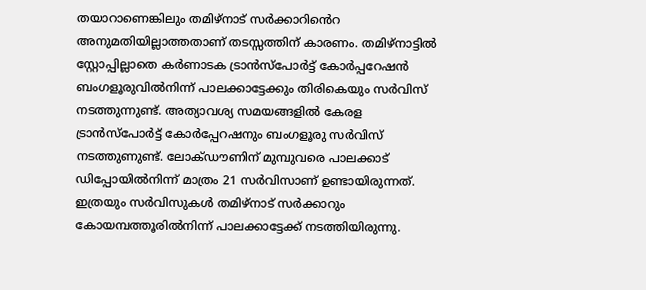തയാറാണെങ്കിലും തമിഴ്നാട് സർക്കാറിൻെറ അനുമതിയില്ലാത്തതാണ് തടസ്സത്തിന് കാരണം. തമിഴ്നാട്ടിൽ സ്റ്റോപ്പില്ലാതെ കർണാടക ട്രാൻസ്പോർട്ട് കോർപ്പറേഷൻ ബംഗളൂരുവിൽനിന്ന് പാലക്കാട്ടേക്കും തിരികെയും സർവിസ് നടത്തുന്നുണ്ട്. അത്യാവശ്യ സമയങ്ങളിൽ കേരള ട്രാൻസ്പോർട്ട് കോർപ്പേറഷനും ബംഗളൂരു സർവിസ് നടത്തുണുണ്ട്. ലോക്ഡൗണിന് മുമ്പുവരെ പാലക്കാട് ഡിപ്പോയിൽനിന്ന് മാത്രം 21 സർവിസാണ് ഉണ്ടായിരുന്നത്. ഇത്രയും സർവിസുകൾ തമിഴ്നാട് സർക്കാറും കോയമ്പത്തൂരിൽനിന്ന് പാലക്കാട്ടേക്ക് നടത്തിയിരുന്നു.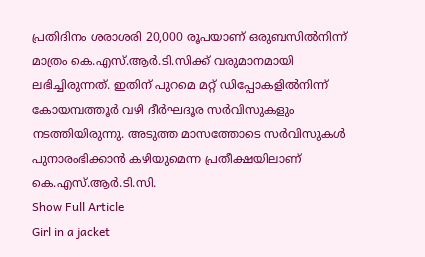പ്രതിദിനം ശരാശരി 20,000 രൂപയാണ് ഒരുബസിൽനിന്ന് മാത്രം കെ.എസ്.ആർ.ടി.സിക്ക് വരുമാനമായി ലഭിച്ചിരുന്നത്. ഇതിന് പുറമെ മറ്റ് ഡിപ്പോകളിൽനിന്ന് കോയമ്പത്തൂർ വഴി ദീർഘദൂര സർവിസുകളും നടത്തിയിരുന്നു. അടുത്ത മാസത്തോടെ സർവിസുകൾ പുനാരംഭിക്കാൻ കഴിയുമെന്ന പ്രതീക്ഷയിലാണ് കെ.എസ്.ആർ.ടി.സി.
Show Full Article
Girl in a jacket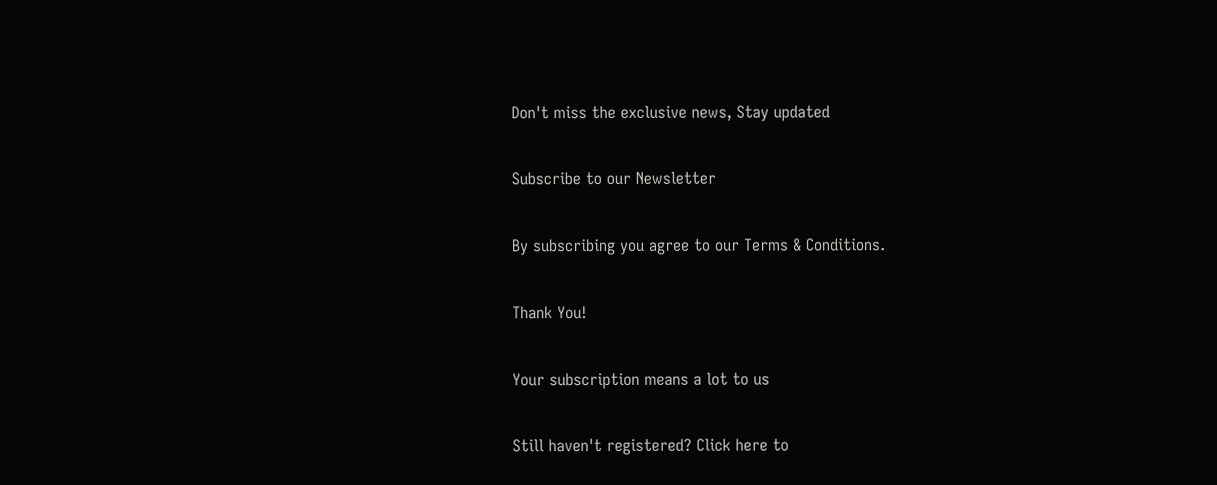Don't miss the exclusive news, Stay updated

Subscribe to our Newsletter

By subscribing you agree to our Terms & Conditions.

Thank You!

Your subscription means a lot to us

Still haven't registered? Click here to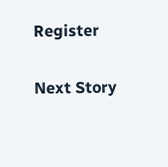Register

Next Story